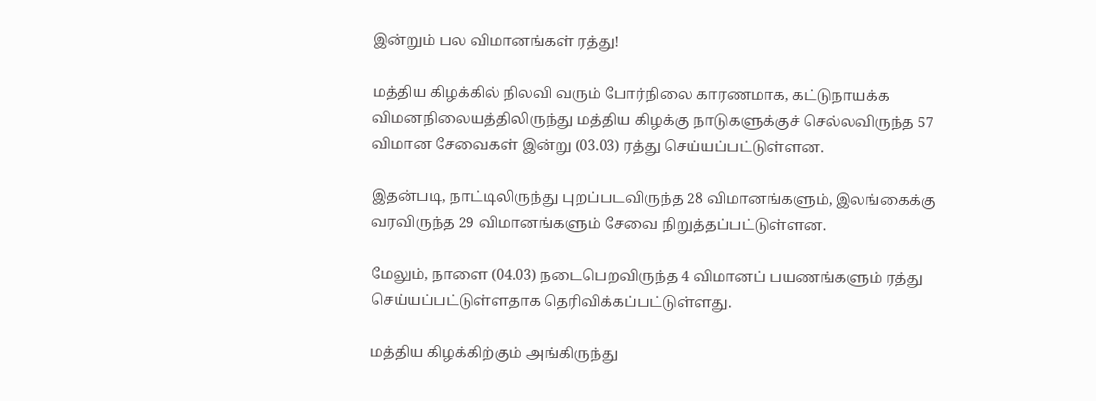இன்றும் பல விமானங்கள் ரத்து!

மத்திய கிழக்கில் நிலவி வரும் போர்நிலை காரணமாக, கட்டுநாயக்க விமனநிலையத்திலிருந்து மத்திய கிழக்கு நாடுகளுக்குச் செல்லவிருந்த 57 விமான சேவைகள் இன்று (03.03) ரத்து செய்யப்பட்டுள்ளன.

இதன்படி, நாட்டிலிருந்து புறப்படவிருந்த 28 விமானங்களும், இலங்கைக்கு வரவிருந்த 29 விமானங்களும் சேவை நிறுத்தப்பட்டுள்ளன.

மேலும், நாளை (04.03) நடைபெறவிருந்த 4 விமானப் பயணங்களும் ரத்து செய்யப்பட்டுள்ளதாக தெரிவிக்கப்பட்டுள்ளது.

மத்திய கிழக்கிற்கும் அங்கிருந்து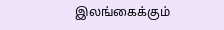இலங்கைக்கும்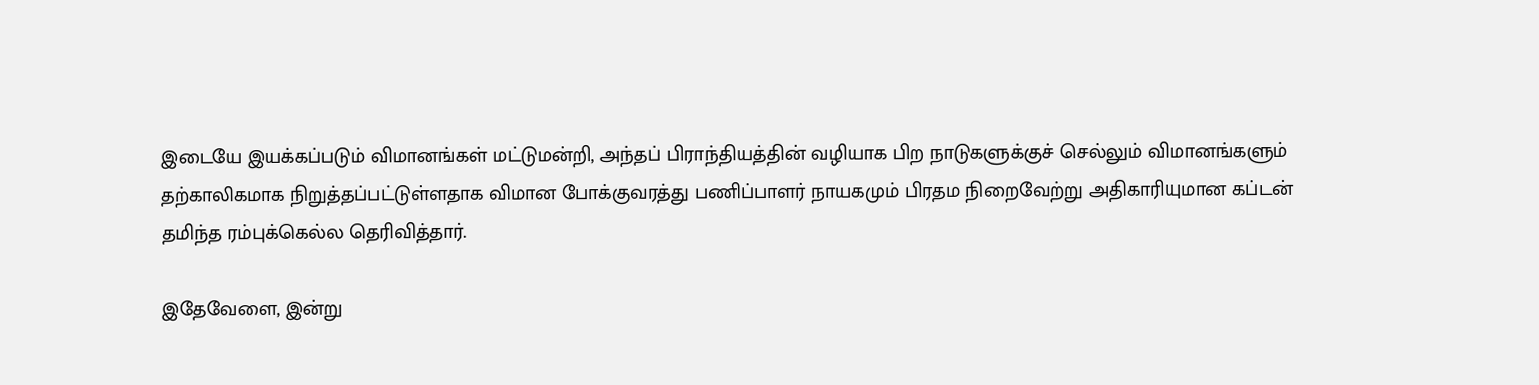இடையே இயக்கப்படும் விமானங்கள் மட்டுமன்றி, அந்தப் பிராந்தியத்தின் வழியாக பிற நாடுகளுக்குச் செல்லும் விமானங்களும் தற்காலிகமாக நிறுத்தப்பட்டுள்ளதாக விமான போக்குவரத்து பணிப்பாளர் நாயகமும் பிரதம நிறைவேற்று அதிகாரியுமான கப்டன் தமிந்த ரம்புக்கெல்ல தெரிவித்தார்.

இதேவேளை, இன்று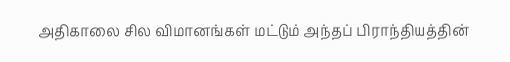அதிகாலை சில விமானங்கள் மட்டும் அந்தப் பிராந்தியத்தின்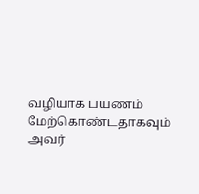வழியாக பயணம் மேற்கொண்டதாகவும் அவர்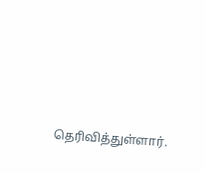தெரிவித்துள்ளார்.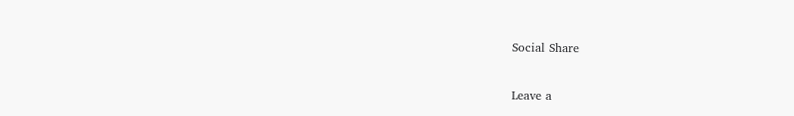Social Share

Leave a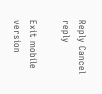Reply Cancel reply

Exit mobile version